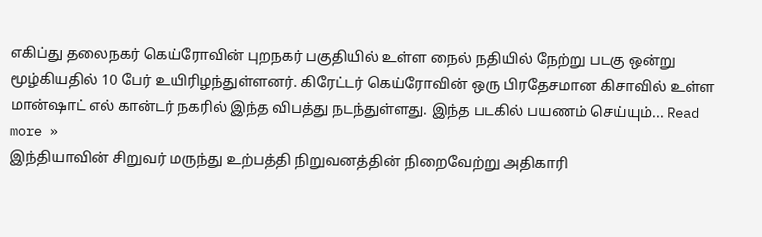எகிப்து தலைநகர் கெய்ரோவின் புறநகர் பகுதியில் உள்ள நைல் நதியில் நேற்று படகு ஒன்று மூழ்கியதில் 10 பேர் உயிரிழந்துள்ளனர். கிரேட்டர் கெய்ரோவின் ஒரு பிரதேசமான கிசாவில் உள்ள மான்ஷாட் எல் கான்டர் நகரில் இந்த விபத்து நடந்துள்ளது. இந்த படகில் பயணம் செய்யும்... Read more »
இந்தியாவின் சிறுவர் மருந்து உற்பத்தி நிறுவனத்தின் நிறைவேற்று அதிகாரி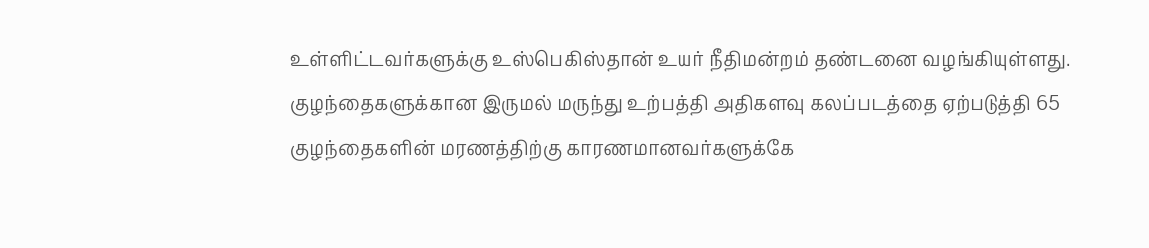உள்ளிட்டவர்களுக்கு உஸ்பெகிஸ்தான் உயர் நீதிமன்றம் தண்டனை வழங்கியுள்ளது. குழந்தைகளுக்கான இருமல் மருந்து உற்பத்தி அதிகளவு கலப்படத்தை ஏற்படுத்தி 65 குழந்தைகளின் மரணத்திற்கு காரணமானவர்களுக்கே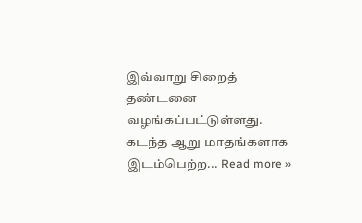இவ்வாறு சிறைத் தண்டனை வழங்கப்பட்டுள்ளது. கடந்த ஆறு மாதங்களாக இடம்பெற்ற... Read more »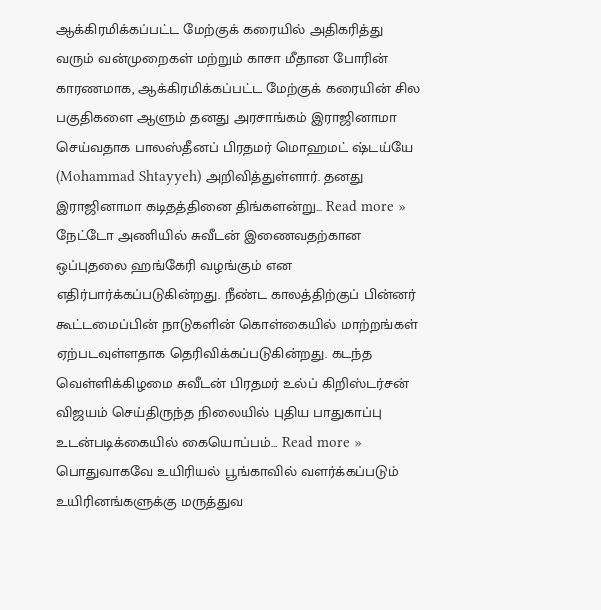ஆக்கிரமிக்கப்பட்ட மேற்குக் கரையில் அதிகரித்து வரும் வன்முறைகள் மற்றும் காசா மீதான போரின் காரணமாக, ஆக்கிரமிக்கப்பட்ட மேற்குக் கரையின் சில பகுதிகளை ஆளும் தனது அரசாங்கம் இராஜினாமா செய்வதாக பாலஸ்தீனப் பிரதமர் மொஹமட் ஷ்டய்யே (Mohammad Shtayyeh) அறிவித்துள்ளார். தனது இராஜினாமா கடிதத்தினை திங்களன்று... Read more »
நேட்டோ அணியில் சுவீடன் இணைவதற்கான ஒப்புதலை ஹங்கேரி வழங்கும் என எதிர்பார்க்கப்படுகின்றது. நீண்ட காலத்திற்குப் பின்னர் கூட்டமைப்பின் நாடுகளின் கொள்கையில் மாற்றங்கள் ஏற்படவுள்ளதாக தெரிவிக்கப்படுகின்றது. கடந்த வெள்ளிக்கிழமை சுவீடன் பிரதமர் உல்ப் கிறிஸ்டர்சன் விஜயம் செய்திருந்த நிலையில் புதிய பாதுகாப்பு உடன்படிக்கையில் கையொப்பம்... Read more »
பொதுவாகவே உயிரியல் பூங்காவில் வளர்க்கப்படும் உயிரினங்களுக்கு மருத்துவ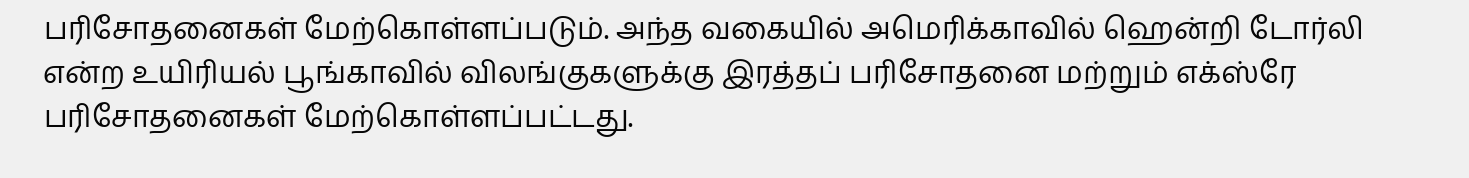பரிசோதனைகள் மேற்கொள்ளப்படும். அந்த வகையில் அமெரிக்காவில் ஹென்றி டோர்லி என்ற உயிரியல் பூங்காவில் விலங்குகளுக்கு இரத்தப் பரிசோதனை மற்றும் எக்ஸ்ரே பரிசோதனைகள் மேற்கொள்ளப்பட்டது.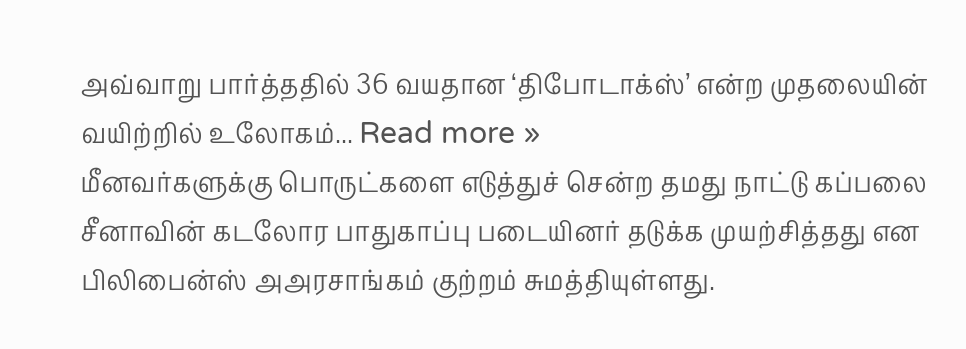அவ்வாறு பார்த்ததில் 36 வயதான ‘திபோடாக்ஸ்’ என்ற முதலையின் வயிற்றில் உலோகம்... Read more »
மீனவர்களுக்கு பொருட்களை எடுத்துச் சென்ற தமது நாட்டு கப்பலை சீனாவின் கடலோர பாதுகாப்பு படையினர் தடுக்க முயற்சித்தது என பிலிபைன்ஸ் அஅரசாங்கம் குற்றம் சுமத்தியுள்ளது.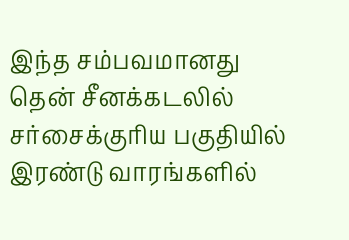இந்த சம்பவமானது தென் சீனக்கடலில் சர்சைக்குரிய பகுதியில் இரண்டு வாரங்களில்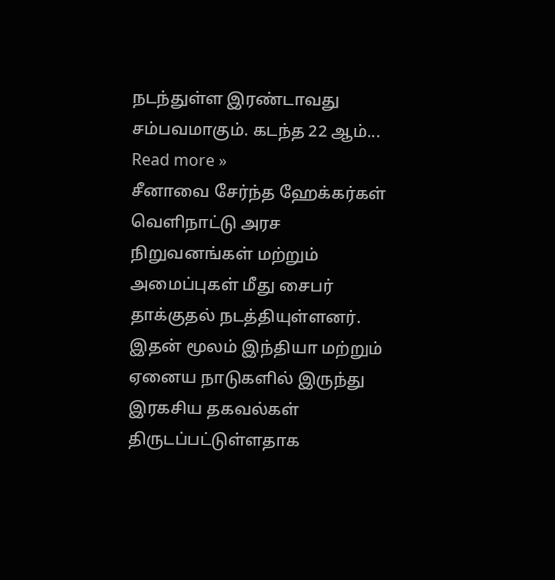நடந்துள்ள இரண்டாவது சம்பவமாகும். கடந்த 22 ஆம்... Read more »
சீனாவை சேர்ந்த ஹேக்கர்கள் வெளிநாட்டு அரச நிறுவனங்கள் மற்றும் அமைப்புகள் மீது சைபர் தாக்குதல் நடத்தியுள்ளனர். இதன் மூலம் இந்தியா மற்றும் ஏனைய நாடுகளில் இருந்து இரகசிய தகவல்கள் திருடப்பட்டுள்ளதாக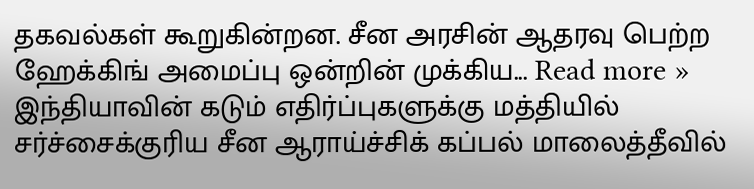தகவல்கள் கூறுகின்றன. சீன அரசின் ஆதரவு பெற்ற ஹேக்கிங் அமைப்பு ஒன்றின் முக்கிய... Read more »
இந்தியாவின் கடும் எதிர்ப்புகளுக்கு மத்தியில் சர்ச்சைக்குரிய சீன ஆராய்ச்சிக் கப்பல் மாலைத்தீவில்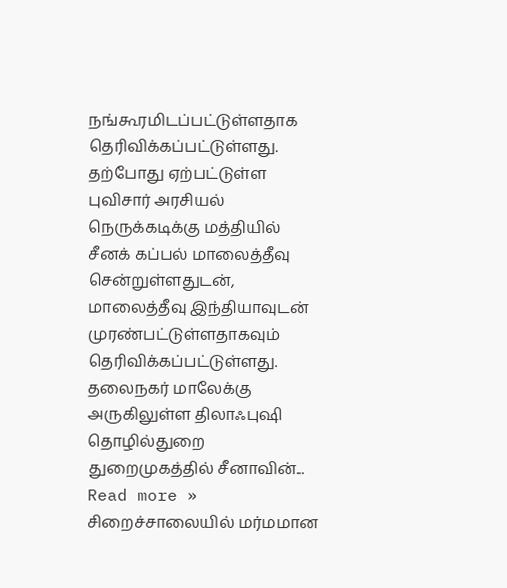நங்கூரமிடப்பட்டுள்ளதாக தெரிவிக்கப்பட்டுள்ளது. தற்போது ஏற்பட்டுள்ள புவிசார் அரசியல் நெருக்கடிக்கு மத்தியில் சீனக் கப்பல் மாலைத்தீவு சென்றுள்ளதுடன், மாலைத்தீவு இந்தியாவுடன் முரண்பட்டுள்ளதாகவும் தெரிவிக்கப்பட்டுள்ளது. தலைநகர் மாலேக்கு அருகிலுள்ள திலாஃபுஷி தொழில்துறை துறைமுகத்தில் சீனாவின்... Read more »
சிறைச்சாலையில் மர்மமான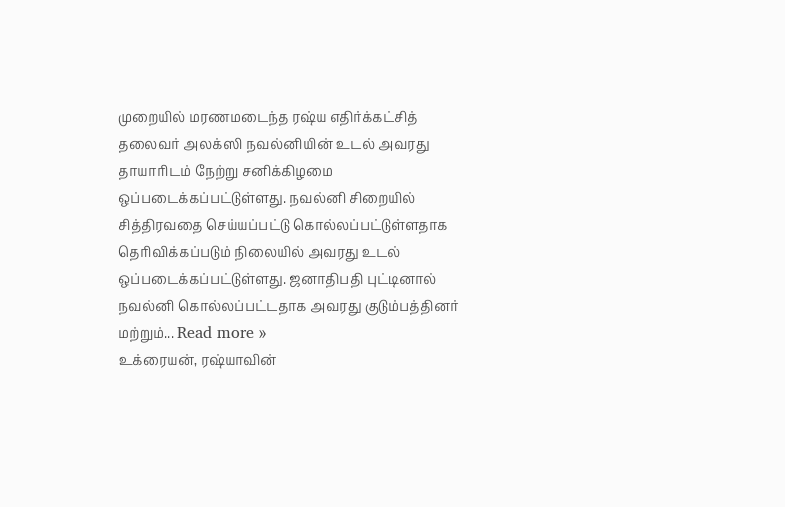முறையில் மரணமடைந்த ரஷ்ய எதிர்க்கட்சித் தலைவர் அலக்ஸி நவல்னியின் உடல் அவரது தாயாரிடம் நேற்று சனிக்கிழமை ஒப்படைக்கப்பட்டுள்ளது. நவல்னி சிறையில் சித்திரவதை செய்யப்பட்டு கொல்லப்பட்டுள்ளதாக தெரிவிக்கப்படும் நிலையில் அவரது உடல் ஒப்படைக்கப்பட்டுள்ளது. ஜனாதிபதி புட்டினால் நவல்னி கொல்லப்பட்டதாக அவரது குடும்பத்தினர் மற்றும்... Read more »
உக்ரையன், ரஷ்யாவின்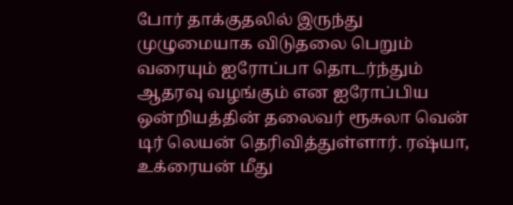போர் தாக்குதலில் இருந்து முழுமையாக விடுதலை பெறும் வரையும் ஐரோப்பா தொடர்ந்தும் ஆதரவு வழங்கும் என ஐரோப்பிய ஒன்றியத்தின் தலைவர் ரூசுலா வென் டிர் லெயன் தெரிவித்துள்ளார். ரஷ்யா, உக்ரையன் மீது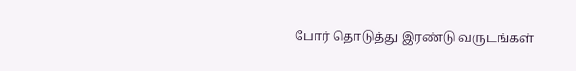போர் தொடுத்து இரண்டு வருடங்கள்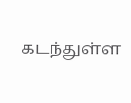கடந்துள்ள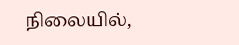நிலையில்,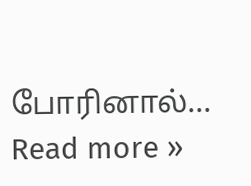போரினால்... Read more »